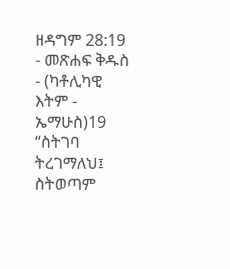ዘዳግም 28:19 - መጽሐፍ ቅዱስ - (ካቶሊካዊ እትም - ኤማሁስ)19 “ስትገባ ትረገማለህ፤ ስትወጣም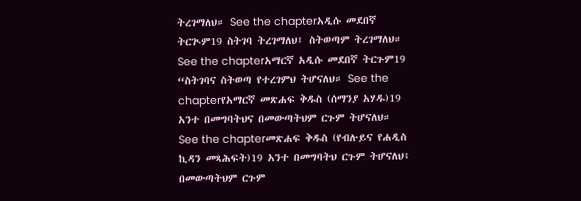ትረገማለህ። See the chapterአዲሱ መደበኛ ትርጒም19 ስትገባ ትረገማለህ፤ ስትወጣም ትረገማለህ። See the chapterአማርኛ አዲሱ መደበኛ ትርጉም19 “ስትገባና ስትወጣ የተረገምህ ትሆናለህ። See the chapterየአማርኛ መጽሐፍ ቅዱስ (ሰማንያ አሃዱ)19 አንተ በመግባትህና በመውጣትህም ርጉም ትሆናለህ። See the chapterመጽሐፍ ቅዱስ (የብሉይና የሐዲስ ኪዳን መጻሕፍት)19 አንተ በመግባትህ ርጉም ትሆናለህ፥ በመውጣትህም ርጉም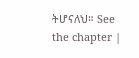ትሆናለህ። See the chapter |